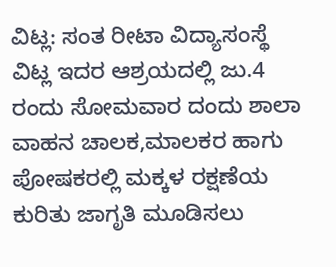ವಿಟ್ಲ: ಸಂತ ರೀಟಾ ವಿದ್ಯಾಸಂಸ್ಥೆ ವಿಟ್ಲ ಇದರ ಆಶ್ರಯದಲ್ಲಿ ಜು.4 ರಂದು ಸೋಮವಾರ ದಂದು ಶಾಲಾ ವಾಹನ ಚಾಲಕ,ಮಾಲಕರ ಹಾಗು ಪೋಷಕರಲ್ಲಿ ಮಕ್ಕಳ ರಕ್ಷಣೆಯ ಕುರಿತು ಜಾಗೃತಿ ಮೂಡಿಸಲು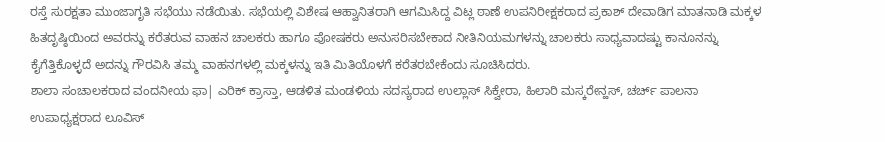ರಸ್ತೆ ಸುರಕ್ಷತಾ ಮುಂಜಾಗೃತಿ ಸಭೆಯು ನಡೆಯಿತು. ಸಭೆಯಲ್ಲಿ ವಿಶೇಷ ಆಹ್ವಾನಿತರಾಗಿ ಆಗಮಿಸಿದ್ದ ವಿಟ್ಲ ಠಾಣೆ ಉಪನಿರೀಕ್ಷಕರಾದ ಪ್ರಕಾಶ್ ದೇವಾಡಿಗ ಮಾತನಾಡಿ ಮಕ್ಕಳ ಹಿತದೃಷ್ಠಿಯಿಂದ ಅವರನ್ನು ಕರೆತರುವ ವಾಹನ ಚಾಲಕರು ಹಾಗೂ ಪೋಷಕರು ಅನುಸರಿಸಬೇಕಾದ ನೀತಿನಿಯಮಗಳನ್ನು ಚಾಲಕರು ಸಾಧ್ಯವಾದಷ್ಟು ಕಾನೂನನ್ನು ಕೈಗೆತ್ತಿಕೊಳ್ಳದೆ ಅದನ್ನು ಗೌರವಿಸಿ ತಮ್ಮ ವಾಹನಗಳಲ್ಲಿ ಮಕ್ಕಳನ್ನು ಇತಿ ಮಿತಿಯೊಳಗೆ ಕರೆತರಬೇಕೆಂದು ಸೂಚಿಸಿದರು.
ಶಾಲಾ ಸಂಚಾಲಕರಾದ ವಂದನೀಯ ಫಾ| ಎರಿಕ್ ಕ್ರಾಸ್ತಾ, ಆಡಳಿತ ಮಂಡಳಿಯ ಸದಸ್ಯರಾದ ಉಲ್ಲಾಸ್ ಸಿಕ್ವೇರಾ, ಹಿಲಾರಿ ಮಸ್ಕರೇನ್ಹಸ್, ಚರ್ಚ್ ಪಾಲನಾ ಉಪಾಧ್ಯಕ್ಷರಾದ ಲೂವಿಸ್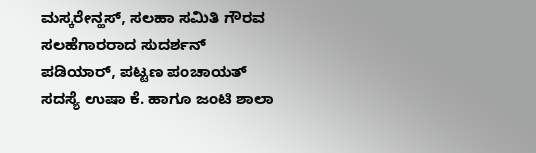ಮಸ್ಕರೇನ್ಹಸ್, ಸಲಹಾ ಸಮಿತಿ ಗೌರವ ಸಲಹೆಗಾರರಾದ ಸುದರ್ಶನ್ ಪಡಿಯಾರ್, ಪಟ್ಟಣ ಪಂಚಾಯತ್ ಸದಸ್ಯೆ ಉಷಾ ಕೆ. ಹಾಗೂ ಜಂಟಿ ಶಾಲಾ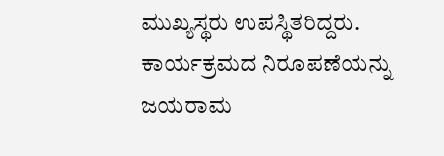ಮುಖ್ಯಸ್ಥರು ಉಪಸ್ಥಿತರಿದ್ದರು. ಕಾರ್ಯಕ್ರಮದ ನಿರೂಪಣೆಯನ್ನು ಜಯರಾಮ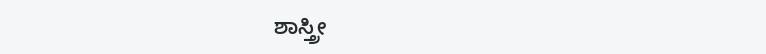ಶಾಸ್ತ್ರೀ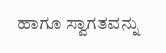ಹಾಗೂ ಸ್ವಾಗತವನ್ನು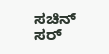ಸಚಿನ್ ಸರ್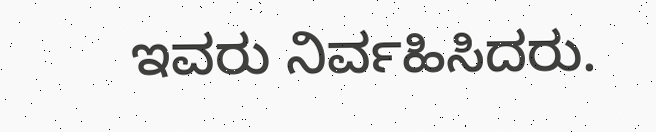ಇವರು ನಿರ್ವಹಿಸಿದರು.